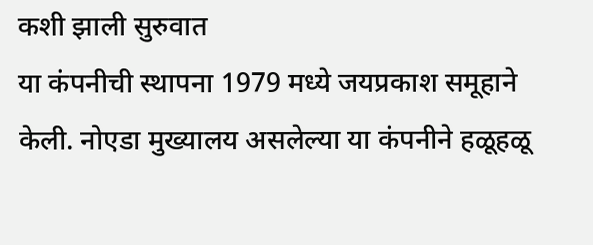कशी झाली सुरुवात
या कंपनीची स्थापना 1979 मध्ये जयप्रकाश समूहाने केली. नोएडा मुख्यालय असलेल्या या कंपनीने हळूहळू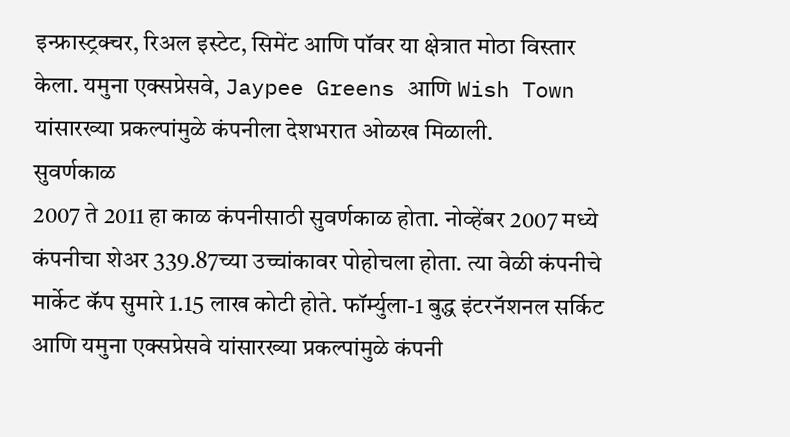इन्फ्रास्ट्रक्चर, रिअल इस्टेट, सिमेंट आणि पॉवर या क्षेत्रात मोठा विस्तार केला. यमुना एक्सप्रेसवे, Jaypee Greens आणि Wish Town यांसारख्या प्रकल्पांमुळे कंपनीला देशभरात ओळख मिळाली.
सुवर्णकाळ
2007 ते 2011 हा काळ कंपनीसाठी सुवर्णकाळ होता. नोव्हेंबर 2007 मध्ये कंपनीचा शेअर 339.87च्या उच्चांकावर पोहोचला होता. त्या वेळी कंपनीचे मार्केट कॅप सुमारे 1.15 लाख कोटी होते. फॉर्म्युला-1 बुद्ध इंटरनॅशनल सर्किट आणि यमुना एक्सप्रेसवे यांसारख्या प्रकल्पांमुळे कंपनी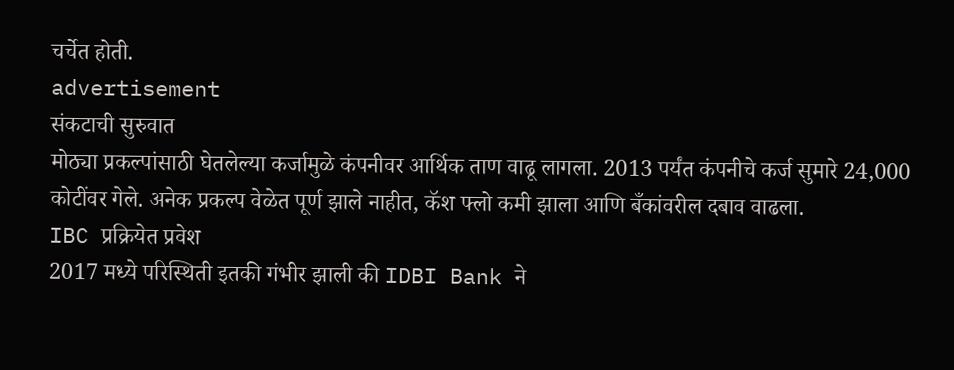चर्चेत होती.
advertisement
संकटाची सुरुवात
मोठ्या प्रकल्पांसाठी घेतलेल्या कर्जामुळे कंपनीवर आर्थिक ताण वाढू लागला. 2013 पर्यंत कंपनीचे कर्ज सुमारे 24,000 कोटींवर गेले. अनेक प्रकल्प वेळेत पूर्ण झाले नाहीत, कॅश फ्लो कमी झाला आणि बँकांवरील दबाव वाढला.
IBC प्रक्रियेत प्रवेश
2017 मध्ये परिस्थिती इतकी गंभीर झाली की IDBI Bank ने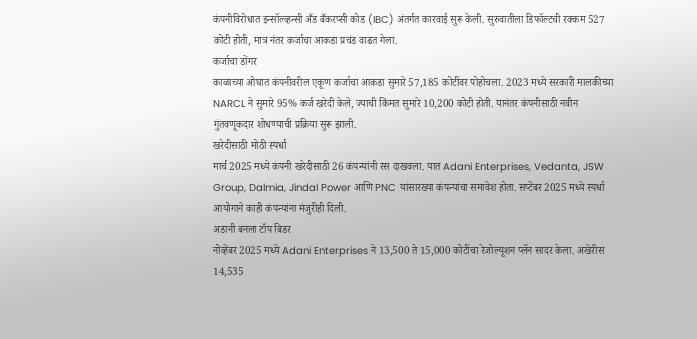कंपनीविरोधात इन्सॉल्व्हन्सी अँड बँकरप्सी कोड (IBC) अंतर्गत कारवाई सुरू केली. सुरुवातीला डिफॉल्टची रक्कम 527 कोटी होती, मात्र नंतर कर्जाचा आकडा प्रचंड वाढत गेला.
कर्जाचा डोंगर
काळाच्या ओघात कंपनीवरील एकूण कर्जाचा आकडा सुमारे 57,185 कोटींवर पोहोचला. 2023 मध्ये सरकारी मालकीच्या NARCL ने सुमारे 95% कर्ज खरेदी केले, ज्याची किंमत सुमारे 10,200 कोटी होती. यानंतर कंपनीसाठी नवीन गुंतवणूकदार शोधण्याची प्रक्रिया सुरू झाली.
खरेदीसाठी मोठी स्पर्धा
मार्च 2025 मध्ये कंपनी खरेदीसाठी 26 कंपन्यांनी रस दाखवला. यात Adani Enterprises, Vedanta, JSW Group, Dalmia, Jindal Power आणि PNC यांसारख्या कंपन्यांचा समावेश होता. सप्टेंबर 2025 मध्ये स्पर्धा आयोगाने काही कंपन्यांना मंजुरीही दिली.
अडानी बनला टॉप बिडर
नोव्हेंबर 2025 मध्ये Adani Enterprises ने 13,500 ते 15,000 कोटींचा रेजोल्यूशन प्लॅन सादर केला. अखेरीस 14,535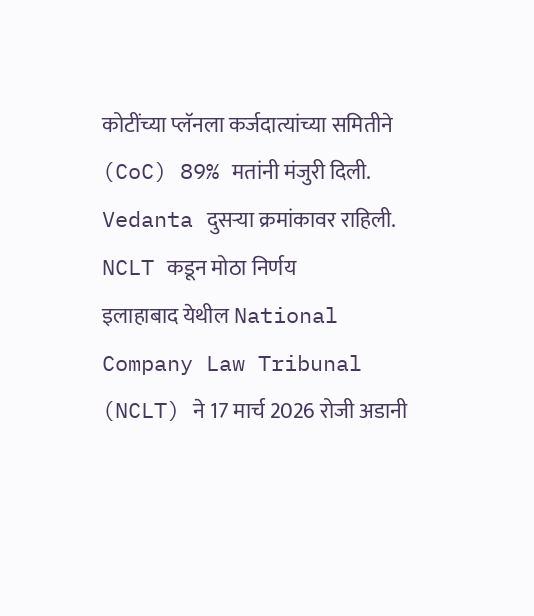कोटींच्या प्लॅनला कर्जदात्यांच्या समितीने (CoC) 89% मतांनी मंजुरी दिली. Vedanta दुसऱ्या क्रमांकावर राहिली.
NCLT कडून मोठा निर्णय
इलाहाबाद येथील National Company Law Tribunal (NCLT) ने 17 मार्च 2026 रोजी अडानी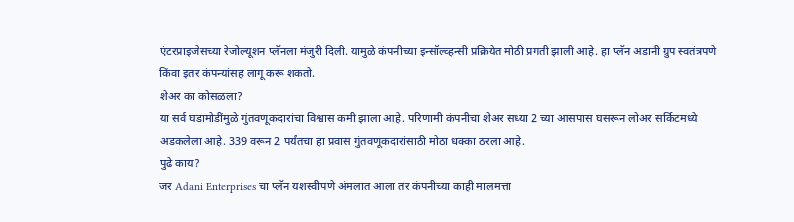एंटरप्राइजेसच्या रेजोल्यूशन प्लॅनला मंजुरी दिली. यामुळे कंपनीच्या इन्सॉल्व्हन्सी प्रक्रियेत मोठी प्रगती झाली आहे. हा प्लॅन अडानी ग्रुप स्वतंत्रपणे किंवा इतर कंपन्यांसह लागू करू शकतो.
शेअर का कोसळला?
या सर्व घडामोडींमुळे गुंतवणूकदारांचा विश्वास कमी झाला आहे. परिणामी कंपनीचा शेअर सध्या 2 च्या आसपास घसरून लोअर सर्किटमध्ये अडकलेला आहे. 339 वरून 2 पर्यंतचा हा प्रवास गुंतवणूकदारांसाठी मोठा धक्का ठरला आहे.
पुढे काय?
जर Adani Enterprises चा प्लॅन यशस्वीपणे अंमलात आला तर कंपनीच्या काही मालमत्ता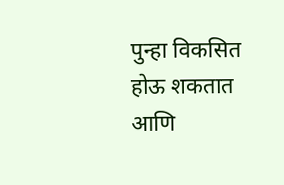पुन्हा विकसित होऊ शकतात आणि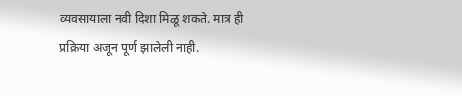व्यवसायाला नवी दिशा मिळू शकते. मात्र ही प्रक्रिया अजून पूर्ण झालेली नाही.